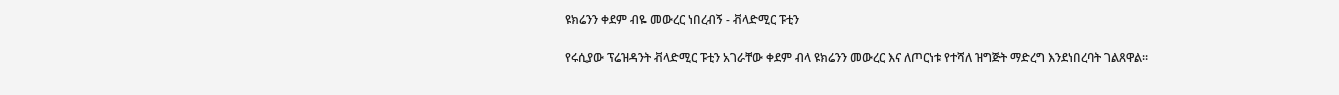ዩክሬንን ቀደም ብዬ መውረር ነበረብኝ - ቭላድሚር ፑቲን

የሩሲያው ፕሬዝዳንት ቭላድሚር ፑቲን አገራቸው ቀደም ብላ ዩክሬንን መውረር እና ለጦርነቱ የተሻለ ዝግጅት ማድረግ እንደነበረባት ገልጸዋል።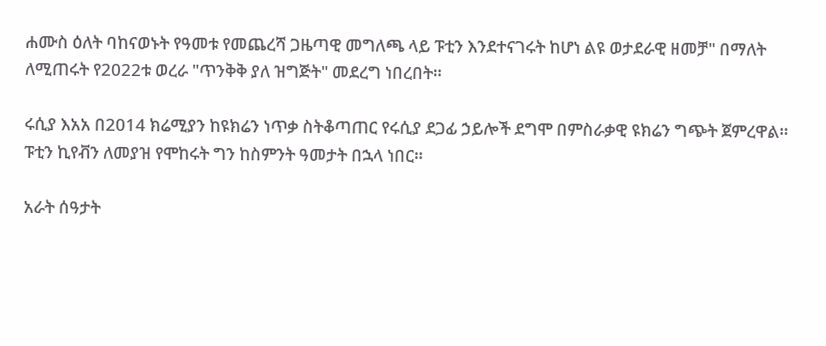ሐሙስ ዕለት ባከናወኑት የዓመቱ የመጨረሻ ጋዜጣዊ መግለጫ ላይ ፑቲን እንደተናገሩት ከሆነ ልዩ ወታደራዊ ዘመቻ" በማለት ለሚጠሩት የ2022ቱ ወረራ "ጥንቅቅ ያለ ዝግጅት" መደረግ ነበረበት።

ሩሲያ እአአ በ2014 ክሬሚያን ከዩክሬን ነጥቃ ስትቆጣጠር የሩሲያ ደጋፊ ኃይሎች ደግሞ በምስራቃዊ ዩክሬን ግጭት ጀምረዋል። ፑቲን ኪየቭን ለመያዝ የሞከሩት ግን ከስምንት ዓመታት በኋላ ነበር።

አራት ሰዓታት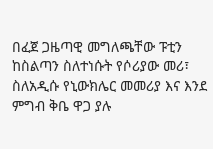በፈጀ ጋዜጣዊ መግለጫቸው ፑቲን ከስልጣን ስለተነሱት የሶሪያው መሪ፣ ስለአዲሱ የኒውክሌር መመሪያ እና እንደ ምግብ ቅቤ ዋጋ ያሉ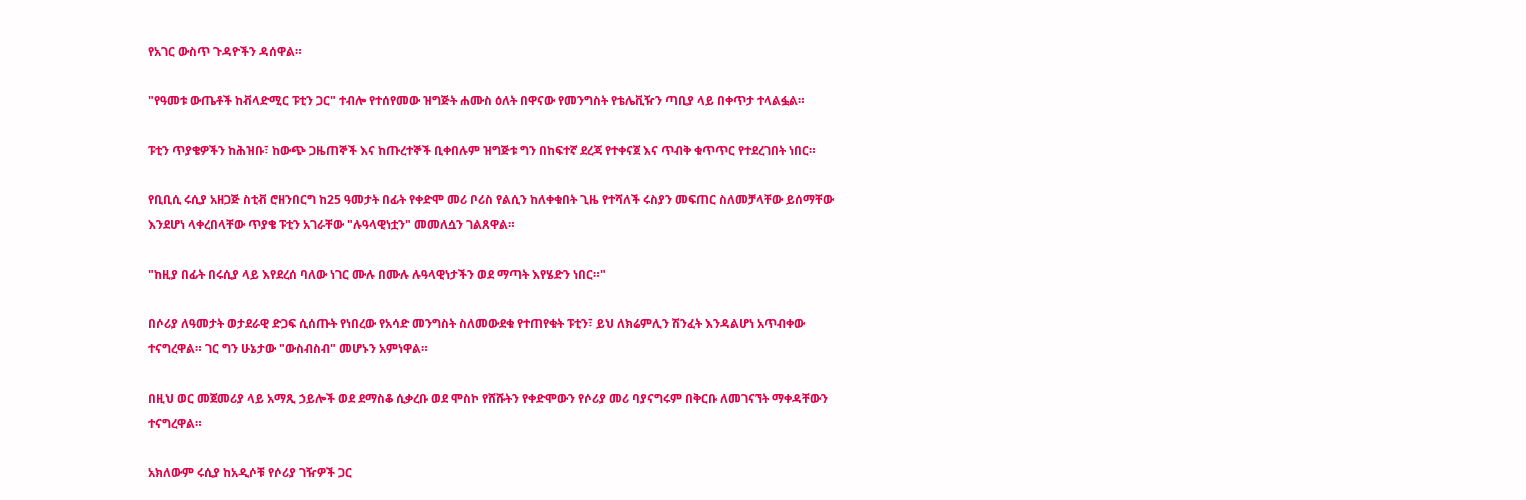የአገር ውስጥ ጉዳዮችን ዳሰዋል።

"የዓመቱ ውጤቶች ከቭላድሚር ፑቲን ጋር" ተብሎ የተሰየመው ዝግጅት ሐሙስ ዕለት በዋናው የመንግስት የቴሌቪዥን ጣቢያ ላይ በቀጥታ ተላልፏል።

ፑቲን ጥያቄዎችን ከሕዝቡ፣ ከውጭ ጋዜጠኞች እና ከጡረተኞች ቢቀበሉም ዝግጅቱ ግን በከፍተኛ ደረጃ የተቀናጀ እና ጥብቅ ቁጥጥር የተደረገበት ነበር።

የቢቢሲ ሩሲያ አዘጋጅ ስቲቭ ሮዘንበርግ ከ25 ዓመታት በፊት የቀድሞ መሪ ቦሪስ የልሲን ከለቀቁበት ጊዜ የተሻለች ሩስያን መፍጠር ስለመቻላቸው ይሰማቸው እንደሆነ ላቀረበላቸው ጥያቄ ፑቲን አገራቸው "ሉዓላዊነቷን" መመለሷን ገልጸዋል።

"ከዚያ በፊት በሩሲያ ላይ እየደረሰ ባለው ነገር ሙሉ በሙሉ ሉዓላዊነታችን ወደ ማጣት እየሄድን ነበር።"

በሶሪያ ለዓመታት ወታደራዊ ድጋፍ ሲሰጡት የነበረው የአሳድ መንግስት ስለመውደቁ የተጠየቁት ፑቲን፣ ይህ ለክሬምሊን ሽንፈት እንዳልሆነ አጥብቀው ተናግረዋል። ገር ግን ሁኔታው "ውስብስብ" መሆኑን አምነዋል።

በዚህ ወር መጀመሪያ ላይ አማጺ ኃይሎች ወደ ደማስቆ ሲቃረቡ ወደ ሞስኮ የሸሹትን የቀድሞውን የሶሪያ መሪ ባያናግሩም በቅርቡ ለመገናኘት ማቀዳቸውን ተናግረዋል።

አክለውም ሩሲያ ከአዲሶቹ የሶሪያ ገዥዎች ጋር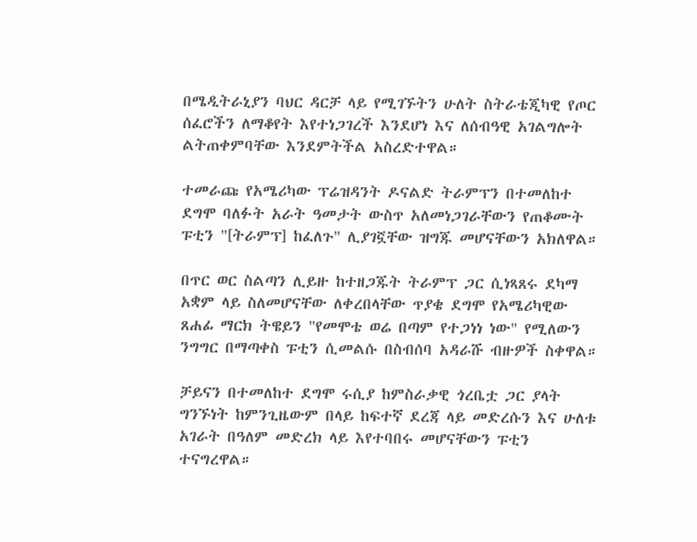በሜዲትራኒያን ባህር ዳርቻ ላይ የሚገኙትን ሁለት ስትራቴጂካዊ የጦር ሰፈሮችን ለማቆየት እየተነጋገረች እንደሆነ እና ለሰብዓዊ አገልግሎት ልትጠቀምባቸው እንደምትችል አስረድተዋል።

ተመራጩ የአሜሪካው ፕሬዝዳንት ዶናልድ ትራምፕን በተመለከተ ደግሞ ባለፉት አራት ዓመታት ውስጥ አለመነጋገራቸውን የጠቆሙት ፑቲን "[ትራምፕ] ከፈለጉ" ሊያገኟቸው ዝግጁ መሆናቸውን አክለዋል።

በጥር ወር ስልጣን ሊይዙ ከተዘጋጁት ትራምፕ ጋር ሲነጻጸሩ ደካማ አቋም ላይ ስለመሆናቸው ለቀረበላቸው ጥያቄ ደግሞ የአሜሪካዊው ጸሐፊ ማርክ ትዌይን "የመሞቴ ወሬ በጣም የተጋነነ ነው" የሚለውን ንግግር በማጣቀስ ፑቲን ሲመልሱ በስብሰባ አዳራሹ ብዙዎች ስቀዋል።

ቻይናን በተመለከተ ደግሞ ሩሲያ ከምስራቃዊ ጎረቤቷ ጋር ያላት ግንኙነት ከምንጊዜውም በላይ ከፍተኛ ደረጃ ላይ መድረሱን እና ሁለቱ አገራት በዓለም መድረክ ላይ እየተባበሩ መሆናቸውን ፑቲን ተናግረዋል።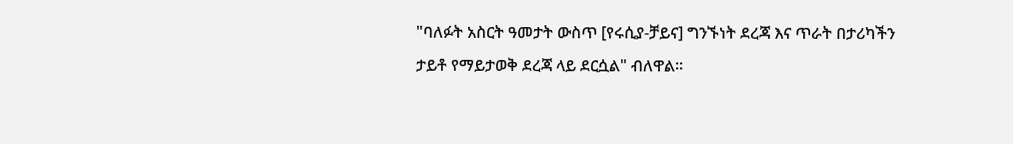"ባለፉት አስርት ዓመታት ውስጥ [የሩሲያ-ቻይና] ግንኙነት ደረጃ እና ጥራት በታሪካችን ታይቶ የማይታወቅ ደረጃ ላይ ደርሷል" ብለዋል።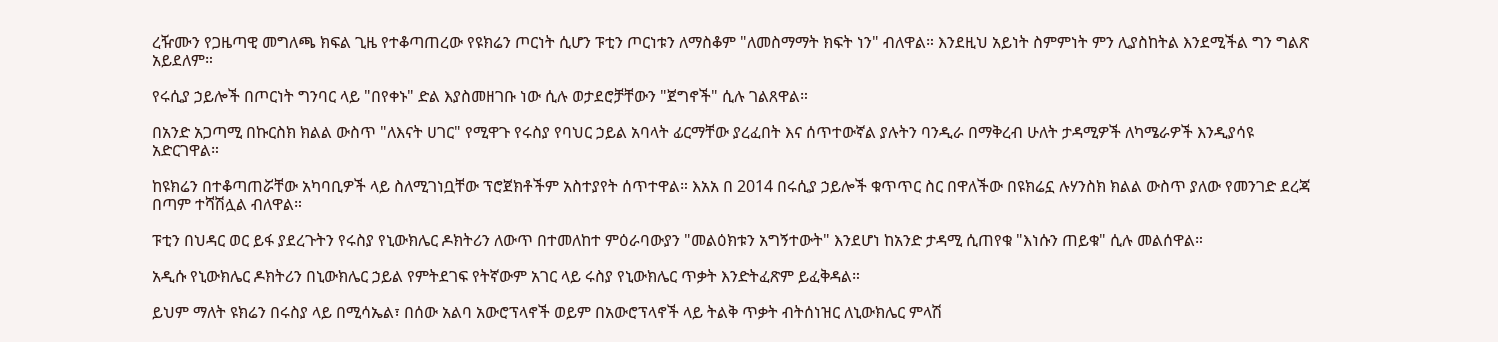ረዥሙን የጋዜጣዊ መግለጫ ክፍል ጊዜ የተቆጣጠረው የዩክሬን ጦርነት ሲሆን ፑቲን ጦርነቱን ለማስቆም "ለመስማማት ክፍት ነን" ብለዋል። እንደዚህ አይነት ስምምነት ምን ሊያስከትል እንደሚችል ግን ግልጽ አይደለም።

የሩሲያ ኃይሎች በጦርነት ግንባር ላይ "በየቀኑ" ድል እያስመዘገቡ ነው ሲሉ ወታደሮቻቸውን "ጀግኖች" ሲሉ ገልጸዋል።

በአንድ አጋጣሚ በኩርስክ ክልል ውስጥ "ለእናት ሀገር" የሚዋጉ የሩስያ የባህር ኃይል አባላት ፊርማቸው ያረፈበት እና ሰጥተውኛል ያሉትን ባንዲራ በማቅረብ ሁለት ታዳሚዎች ለካሜራዎች እንዲያሳዩ አድርገዋል።

ከዩክሬን በተቆጣጠሯቸው አካባቢዎች ላይ ስለሚገነቧቸው ፕሮጀክቶችም አስተያየት ሰጥተዋል። እአአ በ 2014 በሩሲያ ኃይሎች ቁጥጥር ስር በዋለችው በዩክሬኗ ሉሃንስክ ክልል ውስጥ ያለው የመንገድ ደረጃ በጣም ተሻሽሏል ብለዋል።

ፑቲን በህዳር ወር ይፋ ያደረጉትን የሩስያ የኒውክሌር ዶክትሪን ለውጥ በተመለከተ ምዕራባውያን "መልዕክቱን አግኝተውት" እንደሆነ ከአንድ ታዳሚ ሲጠየቁ "እነሱን ጠይቁ" ሲሉ መልሰዋል።

አዲሱ የኒውክሌር ዶክትሪን በኒውክሌር ኃይል የምትደገፍ የትኛውም አገር ላይ ሩስያ የኒውክሌር ጥቃት እንድትፈጽም ይፈቅዳል።

ይህም ማለት ዩክሬን በሩስያ ላይ በሚሳኤል፣ በሰው አልባ አውሮፕላኖች ወይም በአውሮፕላኖች ላይ ትልቅ ጥቃት ብትሰነዝር ለኒውክሌር ምላሽ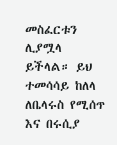መስፈርቱን ሊያሟላ ይችላል። ይህ ተመሳሳይ ከለላ ለቤላሩስ የሚሰጥ እና በሩሲያ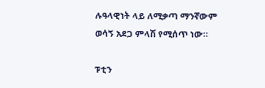ሉዓላዊነት ላይ ለሚቃጣ ማንኛውም ወሳኝ አደጋ ምላሽ የሚሰጥ ነው።

ፑቲን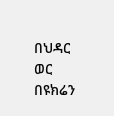በህዳር ወር በዩክሬን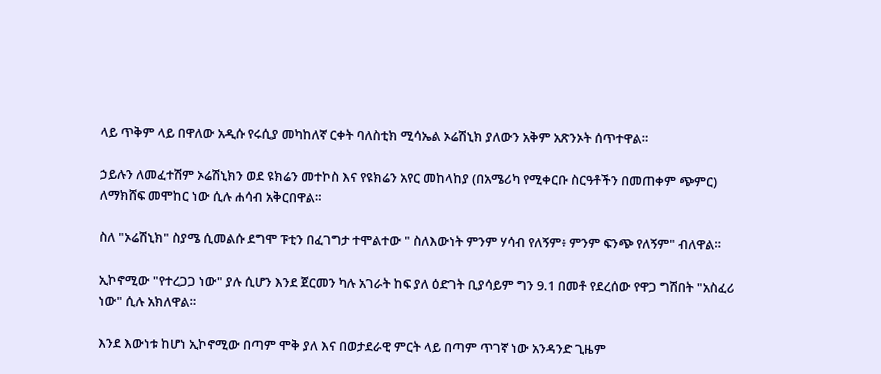ላይ ጥቅም ላይ በዋለው አዲሱ የሩሲያ መካከለኛ ርቀት ባለስቲክ ሚሳኤል ኦሬሽኒክ ያለውን አቅም አጽንኦት ሰጥተዋል።

ኃይሉን ለመፈተሽም ኦሬሽኒክን ወደ ዩክሬን መተኮስ እና የዩክሬን አየር መከላከያ (በአሜሪካ የሚቀርቡ ስርዓቶችን በመጠቀም ጭምር) ለማክሸፍ መሞከር ነው ሲሉ ሐሳብ አቅርበዋል።

ስለ "ኦሬሽኒክ" ስያሜ ሲመልሱ ደግሞ ፑቲን በፈገግታ ተሞልተው " ስለእውነት ምንም ሃሳብ የለኝም፥ ምንም ፍንጭ የለኝም" ብለዋል።

ኢኮኖሚው "የተረጋጋ ነው" ያሉ ሲሆን እንደ ጀርመን ካሉ አገራት ከፍ ያለ ዕድገት ቢያሳይም ግን 9.1 በመቶ የደረሰው የዋጋ ግሽበት "አስፈሪ ነው" ሲሉ አክለዋል።

እንደ እውነቱ ከሆነ ኢኮኖሚው በጣም ሞቅ ያለ እና በወታደራዊ ምርት ላይ በጣም ጥገኛ ነው አንዳንድ ጊዜም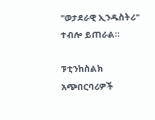"ወታደራዊ ኢንዱስትሪ" ተብሎ ይጠራል።

ፑቲንከስልክ አጭበርባሪዎች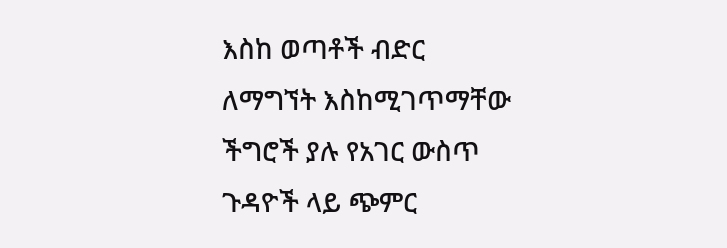እስከ ወጣቶች ብድር ለማግኘት እስከሚገጥማቸው ችግሮች ያሉ የአገር ውስጥ ጉዳዮች ላይ ጭምር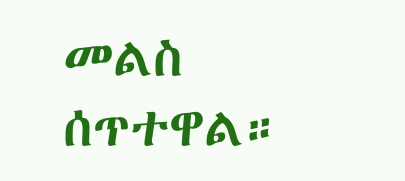መልስ ሰጥተዋል።